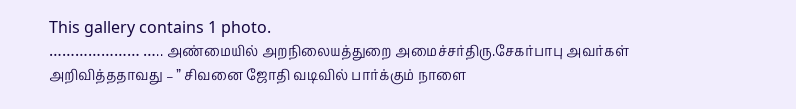This gallery contains 1 photo.
………………… ….. அண்மையில் அறநிலையத்துறை அமைச்சர்திரு.சேகர்பாபு அவர்கள் அறிவித்ததாவது – ” சிவனை ஜோதி வடிவில் பார்க்கும் நாளை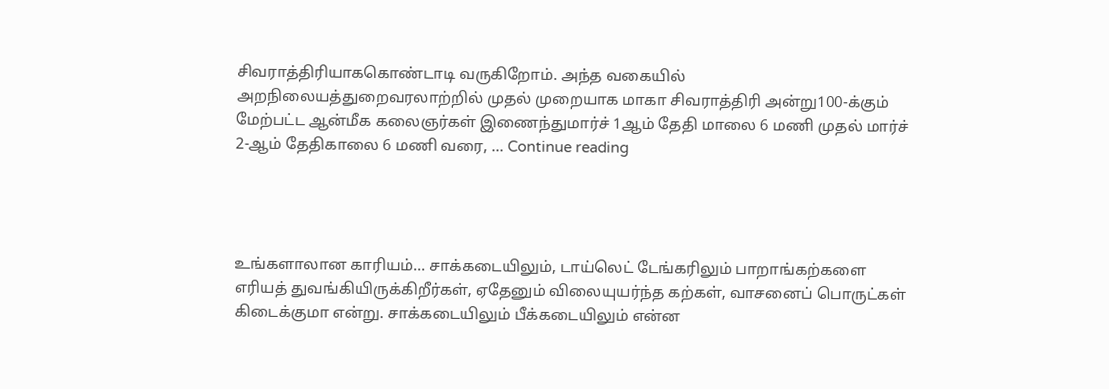சிவராத்திரியாககொண்டாடி வருகிறோம். அந்த வகையில் அறநிலையத்துறைவரலாற்றில் முதல் முறையாக மாகா சிவராத்திரி அன்று100-க்கும் மேற்பட்ட ஆன்மீக கலைஞர்கள் இணைந்துமார்ச் 1ஆம் தேதி மாலை 6 மணி முதல் மார்ச் 2-ஆம் தேதிகாலை 6 மணி வரை, … Continue reading




உங்களாலான காரியம்... சாக்கடையிலும், டாய்லெட் டேங்கரிலும் பாறாங்கற்களை எரியத் துவங்கியிருக்கிறீர்கள், ஏதேனும் விலையுயர்ந்த கற்கள், வாசனைப் பொருட்கள் கிடைக்குமா என்று. சாக்கடையிலும் பீக்கடையிலும் என்ன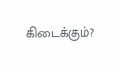கிடைக்கும்?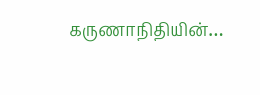கருணாநிதியின்…